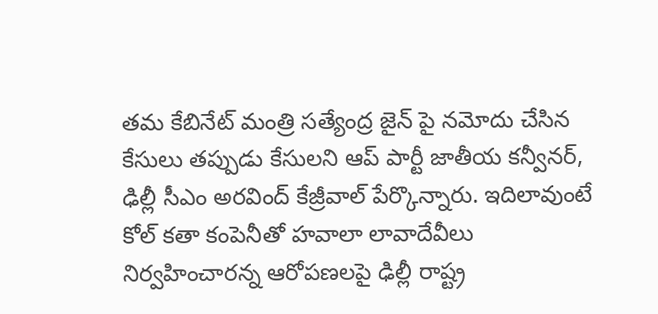తమ కేబినేట్ మంత్రి సత్యేంద్ర జైన్ పై నమోదు చేసిన కేసులు తప్పుడు కేసులని ఆప్ పార్టీ జాతీయ కన్వీనర్, ఢిల్లీ సీఎం అరవింద్ కేజ్రీవాల్ పేర్కొన్నారు. ఇదిలావుంటే కోల్ కతా కంపెనీతో హవాలా లావాదేవీలు నిర్వహించారన్న ఆరోపణలపై ఢిల్లీ రాష్ట్ర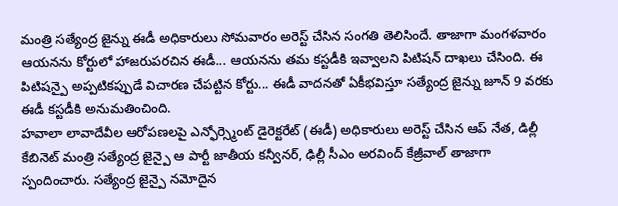మంత్రి సత్యేంద్ర జైన్ను ఈడీ అధికారులు సోమవారం అరెస్ట్ చేసిన సంగతి తెలిసిందే. తాజాగా మంగళవారం ఆయనను కోర్టులో హాజరుపరచిన ఈడీ... ఆయనను తమ కస్టడీకి ఇవ్వాలని పిటిషన్ దాఖలు చేసింది. ఈ పిటిషన్పై అప్పటికప్పుడే విచారణ చేపట్టిన కోర్టు... ఈడీ వాదనతో ఏకీభవిస్తూ సత్యేంద్ర జైన్ను జూన్ 9 వరకు ఈడీ కస్టడీకి అనుమతించింది.
హవాలా లావాదేవీల ఆరోపణలపై ఎన్ఫోర్స్మెంట్ డైరెక్టరేట్ (ఈడీ) అధికారులు అరెస్ట్ చేసిన ఆప్ నేత, డిల్లీ కేబినెట్ మంత్రి సత్యేంద్ర జైన్పై ఆ పార్టీ జాతీయ కన్వీనర్, ఢిల్లీ సీఎం అరవింద్ కేజ్రీవాల్ తాజాగా స్పందించారు. సత్యేంద్ర జైన్పై నమోదైన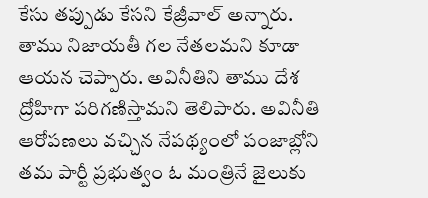కేసు తప్పుడు కేసని కేజ్రీవాల్ అన్నారు. తాము నిజాయతీ గల నేతలమని కూడా ఆయన చెప్పారు. అవినీతిని తాము దేశ ద్రోహిగా పరిగణిస్తామని తెలిపారు. అవినీతి ఆరోపణలు వచ్చిన నేపథ్యంలో పంజాబ్లోని తమ పార్టీ ప్రభుత్వం ఓ మంత్రినే జైలుకు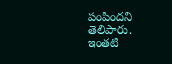పంపిందని తెలిపారు. ఇంతటి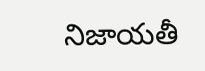నిజాయతీ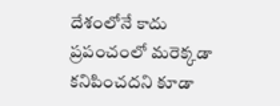దేశంలోనే కాదు ప్రపంచంలో మరెక్కడా కనిపించదని కూడా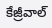కేజ్రీవాల్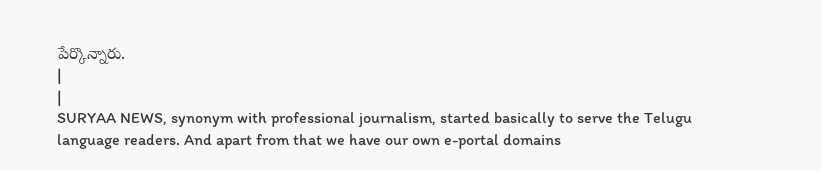పేర్కొన్నారు.
|
|
SURYAA NEWS, synonym with professional journalism, started basically to serve the Telugu language readers. And apart from that we have our own e-portal domains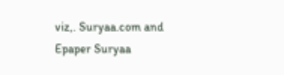viz,. Suryaa.com and Epaper Suryaa